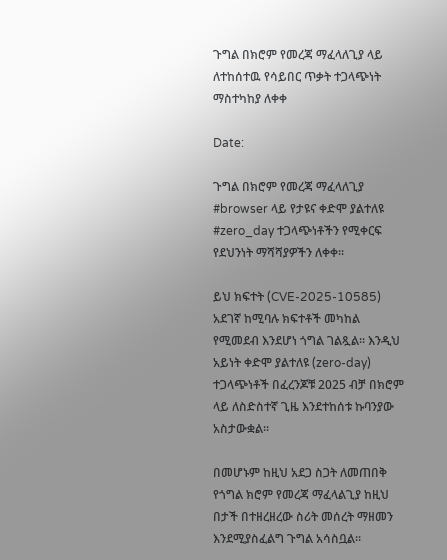ጉግል በክሮም የመረጃ ማፈላለጊያ ላይ ለተከሰተዉ የሳይበር ጥቃት ተጋላጭነት ማስተካከያ ለቀቀ

Date:

ጉግል በክሮም የመረጃ ማፈላለጊያ #browser ላይ የታዩና ቀድሞ ያልተለዩ #zero_day ተጋላጭነቶችን የሚቀርፍ የደህንነት ማሻሻያዎችን ለቀቀ፡፡

ይህ ክፍተት (CVE-2025-10585) አደገኛ ከሚባሉ ክፍተቶች መካከል የሚመደብ እንደሆነ ጎግል ገልጿል፡፡ እንዲህ አይነት ቀድሞ ያልተለዩ (zero-day) ተጋላጭነቶች በፈረንጆቹ 2025 ብቻ በክሮም ላይ ለስድስተኛ ጊዜ እንደተከሰቱ ኩባንያው አስታውቋል፡፡

በመሆኑም ከዚህ አደጋ ስጋት ለመጠበቅ የጎግል ክሮም የመረጃ ማፈላልጊያ ከዚህ በታች በተዘረዘረው ስሪት መሰረት ማዘመን እንደሚያስፈልግ ጉግል አሳስቧል፡፡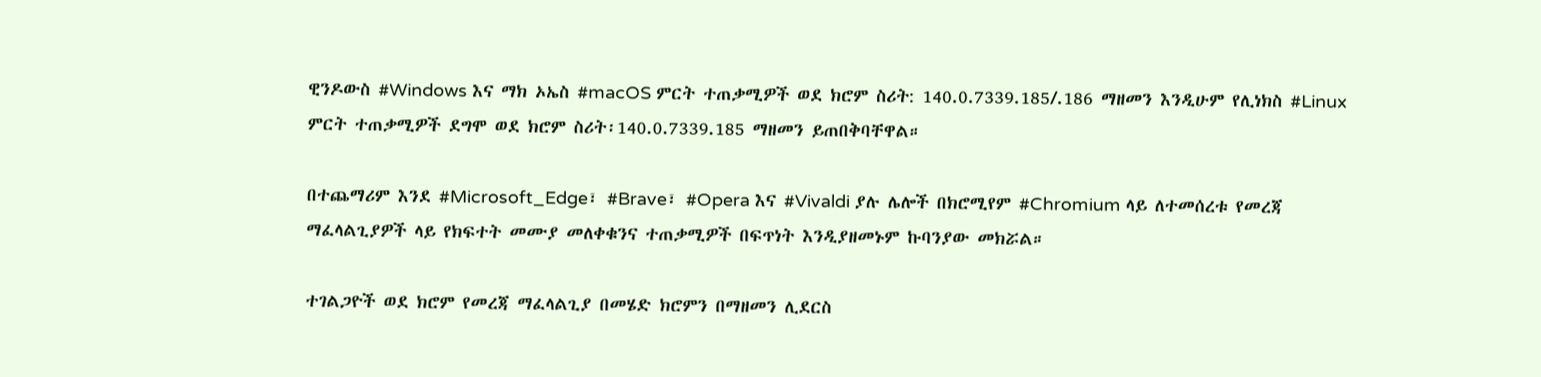ዊንዶውስ #Windows እና ማክ ኦኤስ #macOS ምርት ተጠቃሚዎች ወደ ክሮም ስሪት: 140.0.7339.185/.186 ማዘመን እንዲሁም የሊነክስ #Linux ምርት ተጠቃሚዎች ደግሞ ወደ ክሮም ስሪት፡140.0.7339.185 ማዘመን ይጠበቅባቸዋል።

በተጨማሪም እንደ #Microsoft_Edge፣ #Brave፣ #Opera እና #Vivaldi ያሉ ሌሎች በክሮሚየም #Chromium ላይ ለተመሰረቱ የመረጃ ማፈላልጊያዎች ላይ የክፍተት መሙያ መለቀቁንና ተጠቃሚዎች በፍጥነት እንዲያዘመኑም ኩባንያው መክሯል።

ተገልጋዮች ወደ ክሮም የመረጃ ማፈላልጊያ በመሄድ ክሮምን በማዘመን ሊደርስ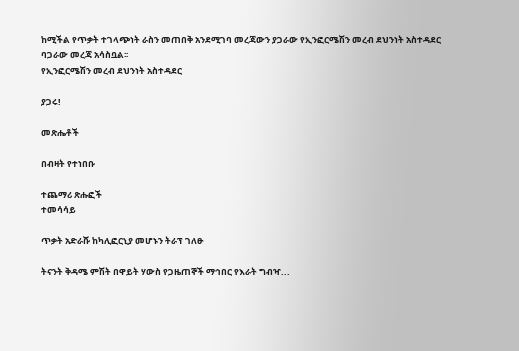ከሚችል የጥቃት ተገላጭነት ራስን መጠበቅ አንደሚገባ መረጃውን ያጋራው የኢንፎርሜሽን መረብ ደህንነት አስተዳደር ባጋራው መረጃ አሳስቧል፡፡
የኢንፎርሜሽን መረብ ደህንነት አስተዳደር

ያጋሩ!

መጽሔቶች

በብዛት የተነበቡ

ተጨማሪ ጽሑፎች
ተመሳሳይ

ጥቃት አድራሹ ከካሊፎርኒያ መሆኑን ትራፕ ገለፁ

ትናንት ቅዳሜ ምሽት በዋይት ሃውስ የጋዜጠኞች ማኅበር የእራት ግብዣ...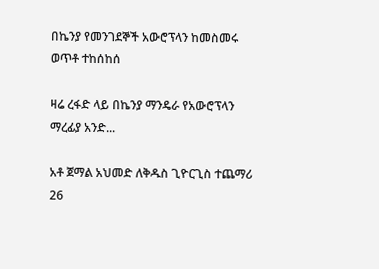በኬንያ የመንገደኞች አውሮፕላን ከመስመሩ ወጥቶ ተከሰከሰ

ዛሬ ረፋድ ላይ በኬንያ ማንዴራ የአውሮፕላን ማረፊያ አንድ...

አቶ ጀማል አህመድ ለቅዱስ ጊዮርጊስ ተጨማሪ 26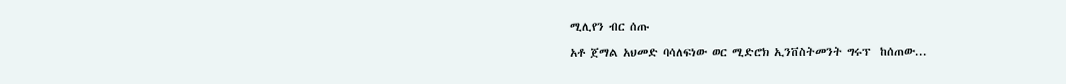ሚሊየን ብር ሰጡ

አቶ ጀማል አህመድ ባሳለፍነው ወር ሚድሮክ ኢንቨስትመንት ግሩፕ  ከሰጠው...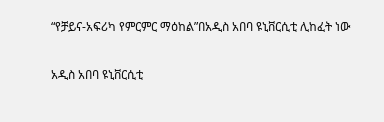“የቻይና-አፍሪካ የምርምር ማዕከል”በአዲስ አበባ ዩኒቨርሲቲ ሊከፈት ነው

አዲስ አበባ ዩኒቨርሲቲ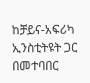ከቻይና-አፍሪካ ኢንስቲትዩት ጋር በመተባበር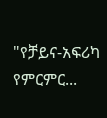"የቻይና-አፍሪካ የምርምር...